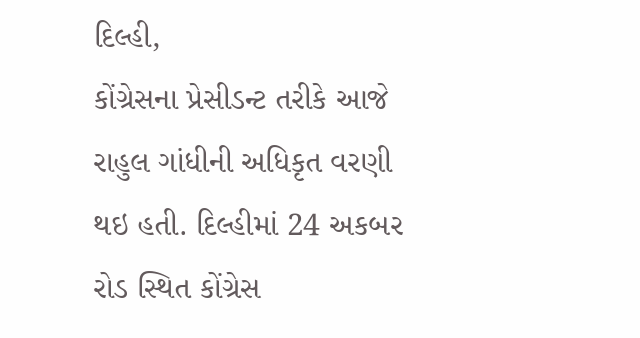દિલ્હી,
કોંગ્રેસના પ્રેસીડન્ટ તરીકે આજે રાહુલ ગાંધીની અધિકૃત વરણી થઇ હતી. દિલ્હીમાં 24 અકબર રોડ સ્થિત કોંગ્રેસ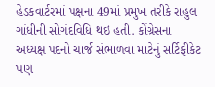હેડકવાર્ટરમાં પક્ષના 49માં પ્રમુખ તરીકે રાહુલ ગાંધીની સોગંદવિધિ થઇ હતી. કોંગ્રેસના અધ્યક્ષ પદનો ચાર્જ સંભાળવા માટેનું સર્ટિફીકેટ પણ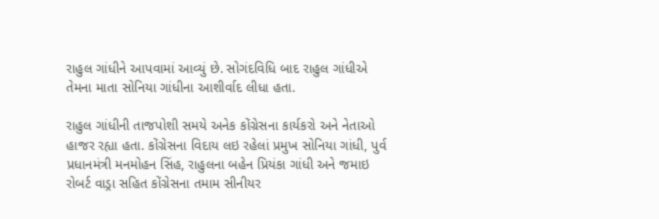રાહુલ ગાંધીને આપવામાં આવ્યું છે. સોગંદવિધિ બાદ રાહુલ ગાંધીએ તેમના માતા સોનિયા ગાંધીના આશીર્વાદ લીધા હતા.

રાહુલ ગાંધીની તાજપોશી સમયે અનેક કોંગ્રેસના કાર્યકરો અને નેતાઓ હાજર રહ્યા હતા. કોંગ્રેસના વિદાય લઇ રહેલાં પ્રમુખ સોનિયા ગાંધી, પુર્વ પ્રધાનમંત્રી મનમોહન સિંહ, રાહુલના બહેન પ્રિયંકા ગાંધી અને જમાઇ રોબર્ટ વાડ્રા સહિત કોંગ્રેસના તમામ સીનીયર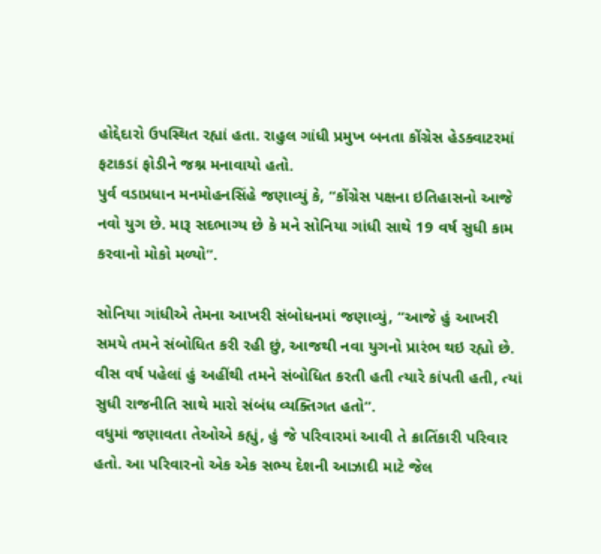હોદ્દેદારો ઉપસ્થિત રહ્યાં હતા. રાહુલ ગાંધી પ્રમુખ બનતા કોંગ્રેસ હેડક્વાટરમાં ફટાકડાં ફોડીને જશ્ન મનાવાયો હતો.
પુર્વ વડાપ્રધાન મનમોહનસિંહે જણાવ્યું કે, “કોંગ્રેસ પક્ષના ઇતિહાસનો આજે નવો યુગ છે. મારૂ સદભાગ્ય છે કે મને સોનિયા ગાંધી સાથે 19 વર્ષ સુધી કામ કરવાનો મોકો મળ્યો”.

સોનિયા ગાંધીએ તેમના આખરી સંબોધનમાં જણાવ્યું, “આજે હું આખરી સમયે તમને સંબોધિત કરી રહી છું, આજથી નવા યુગનો પ્રારંભ થઇ રહ્યો છે. વીસ વર્ષ પહેલાં હું અહીંથી તમને સંબોધિત કરતી હતી ત્યારે કાંપતી હતી, ત્યાં સુધી રાજનીતિ સાથે મારો સંબંધ વ્યક્તિગત હતો”.
વધુમાં જણાવતા તેઓએ કહ્યું, હું જે પરિવારમાં આવી તે ક્રાતિંકારી પરિવાર હતો. આ પરિવારનો એક એક સભ્ય દેશની આઝાદી માટે જેલ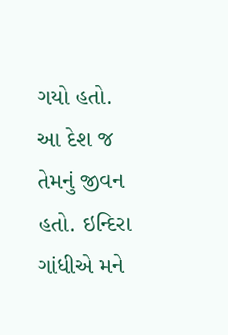ગયો હતો. આ દેશ જ તેમનું જીવન હતો. ઇન્દિરા ગાંધીએ મને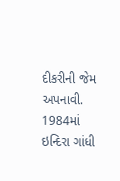દીકરીની જેમ અપનાવી. 1984માં ઇન્દિરા ગાંધી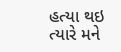હત્યા થઇ ત્યારે મને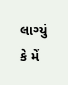લાગ્યું કે મેં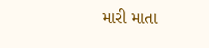મારી માતા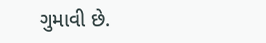ગુમાવી છે.